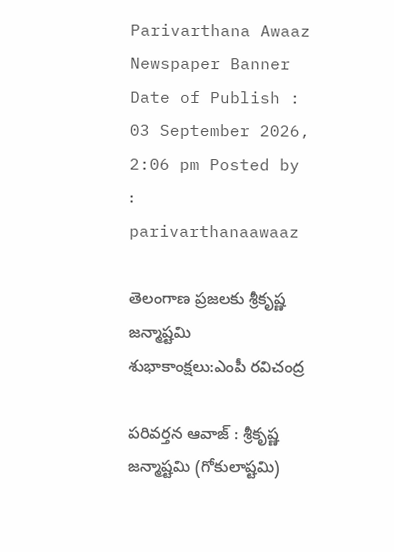Parivarthana Awaaz
Newspaper Banner
Date of Publish : 03 September 2026, 2:06 pm Posted by : parivarthanaawaaz

తెలంగాణ ప్రజలకు శ్రీకృష్ణ జన్మాష్టమి శుభాకాంక్షలు:ఎంపీ రవిచంద్ర

పరివర్తన ఆవాజ్ : శ్రీకృష్ణ జన్మాష్టమి (గోకులాష్టమి)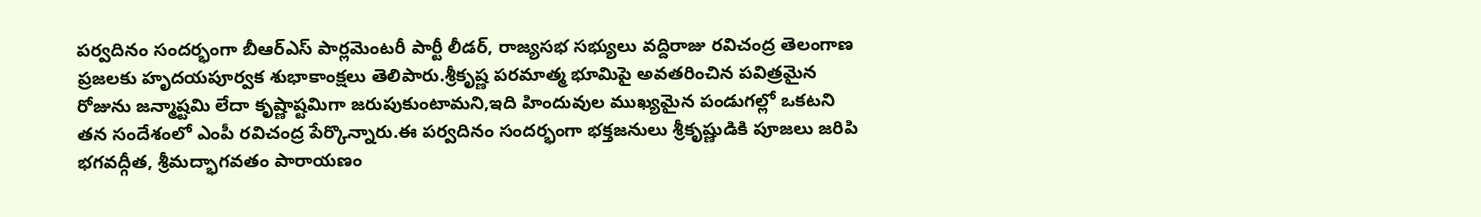పర్వదినం సందర్భంగా బీఆర్ఎస్ పార్లమెంటరీ పార్టీ లీడర్, రాజ్యసభ సభ్యులు వద్దిరాజు రవిచంద్ర తెలంగాణ ప్రజలకు హృదయపూర్వక శుభాకాంక్షలు తెలిపారు.శ్రీకృష్ణ పరమాత్మ భూమిపై అవతరించిన పవిత్రమైన రోజును జన్మాష్టమి లేదా కృష్ణాష్టమిగా జరుపుకుంటామని,ఇది హిందువుల ముఖ్యమైన పండుగల్లో ఒకటని తన సందేశంలో ఎంపీ రవిచంద్ర పేర్కొన్నారు.ఈ పర్వదినం సందర్భంగా భక్తజనులు శ్రీకృష్ణుడికి పూజలు జరిపి భగవద్గీత, శ్రీమద్భాగవతం పారాయణం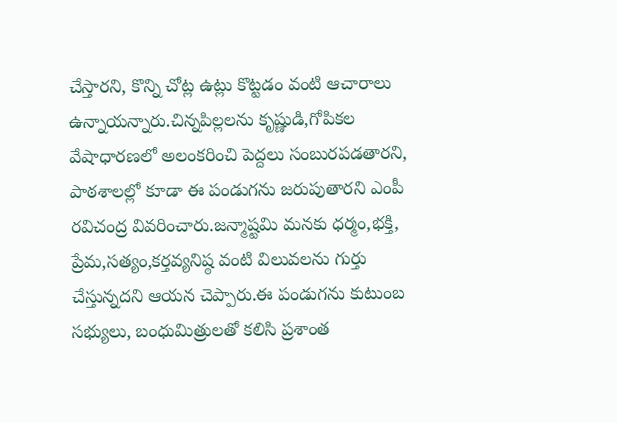చేస్తారని, కొన్ని చోట్ల ఉట్లు కొట్టడం వంటి ఆచారాలు ఉన్నాయన్నారు.చిన్నపిల్లలను కృష్ణుడి,గోపికల వేషాధారణలో అలంకరించి పెద్దలు సంబురపడతారని, పాఠశాలల్లో కూడా ఈ పండుగను జరుపుతారని ఎంపీ రవిచంద్ర వివరించారు.జన్మాష్టమి మనకు ధర్మం,భక్తి, ప్రేమ,సత్యం,కర్తవ్యనిష్ఠ వంటి విలువలను గుర్తు చేస్తున్నదని ఆయన చెప్పారు.ఈ పండుగను కుటుంబ సభ్యులు, బంధుమిత్రులతో కలిసి ప్రశాంత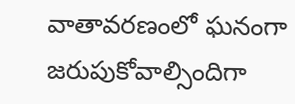వాతావరణంలో ఘనంగా జరుపుకోవాల్సిందిగా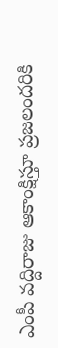ఎంపీ వద్దిరాజు ఆకాంక్షిస్తూ ప్రజలందరికి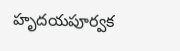హృదయపూర్వక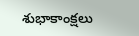శుభాకాంక్షలు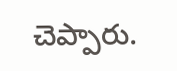చెప్పారు.